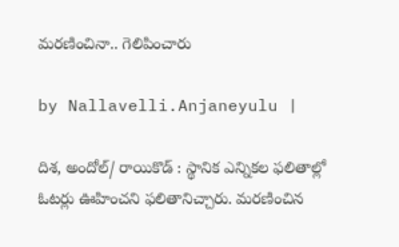మ‌ర‌ణించినా.. గెలిపించారు

by Nallavelli.Anjaneyulu |

దిశ, అందోల్‌/ రాయికొడ్ : స్థానిక ఎన్నికల ఫలితాల్లో ఓటర్లు ఊహించని ఫలితానిచ్చారు. మరణించిన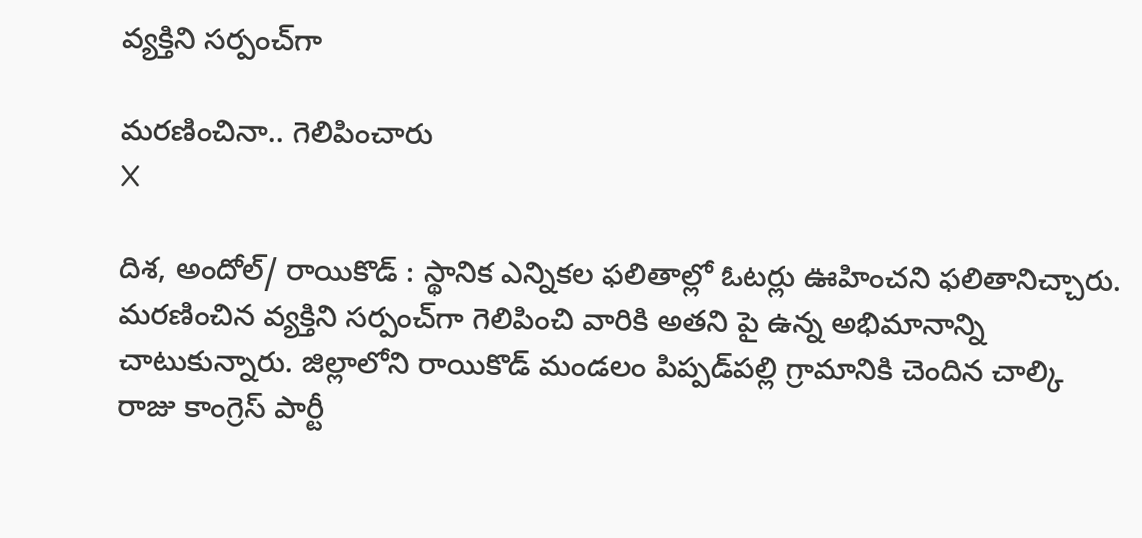వ్యక్తిని సర్పంచ్‌గా

మ‌ర‌ణించినా.. గెలిపించారు
X

దిశ, అందోల్‌/ రాయికొడ్ : స్థానిక ఎన్నికల ఫలితాల్లో ఓటర్లు ఊహించని ఫలితానిచ్చారు. మరణించిన వ్యక్తిని సర్పంచ్‌గా గెలిపించి వారికి అతని పై ఉన్న అభిమానాన్ని చాటుకున్నారు. జిల్లాలోని రాయికొడ్‌ మండలం పిప్పడ్‌పల్లి గ్రామానికి చెందిన చాల్కి రాజు కాంగ్రెస్‌ పార్టీ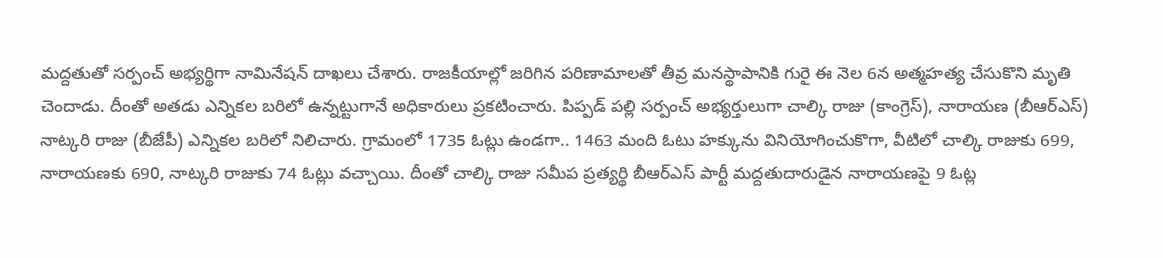మద్దతుతో సర్పంచ్‌ అభ్యర్థిగా నామినేషన్‌ దాఖలు చేశారు. రాజకీయాల్లో జరిగిన పరిణామాలతో తీవ్ర మనస్థాపానికి గురై ఈ నెల 6న అత్మహత్య చేసుకొని మృతి చెందాడు. దీంతో అతడు ఎన్నికల బరిలో ఉన్నట్టుగానే అధికారులు ప్రకటించారు. పిప్పడ్‌ పల్లి సర్పంచ్‌ అభ్యర్తులుగా చాల్కి రాజు (కాంగ్రెస్‌), నారాయణ (బీఆర్‌ఎస్‌) నాట్కరి రాజు (బీజేపీ) ఎన్నికల బరిలో నిలిచారు. గ్రామంలో 1735 ఓట్లు ఉండగా.. 1463 మంది ఓటు హక్కును వినియోగించుకొగా, వీటిలో చాల్కి రాజుకు 699, నారాయణకు 690, నాట్కరి రాజుకు 74 ఓట్లు వచ్చాయి. దీంతో చాల్కి రాజు సమీప ప్రత్యర్థి బీఆర్‌ఎస్‌ పార్టీ మద్దతుదారుడైన నారాయణపై 9 ఓట్ల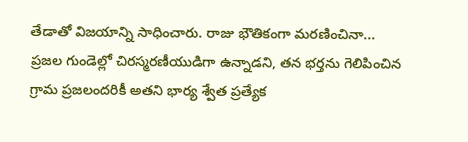తేడాతో విజయాన్ని సాధించారు. రాజు భౌతికంగా మరణించినా... ప్రజల గుండెల్లో చిరస్మరణీయుడిగా ఉన్నాడని, తన భర్తను గెలిపించిన గ్రామ ప్రజలందరికీ అతని భార్య శ్వేత ప్రత్యేక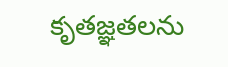కృతజ్ఞతలను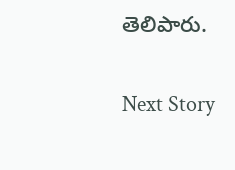తెలిపారు.

Next Story